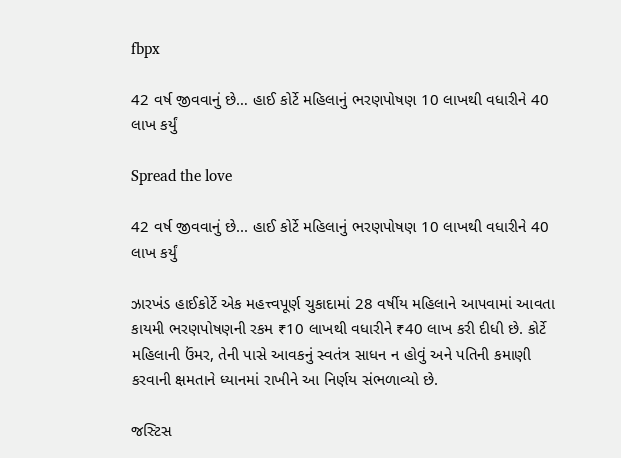fbpx

42 વર્ષ જીવવાનું છે… હાઈ કોર્ટે મહિલાનું ભરણપોષણ 10 લાખથી વધારીને 40 લાખ કર્યું

Spread the love

42 વર્ષ જીવવાનું છે... હાઈ કોર્ટે મહિલાનું ભરણપોષણ 10 લાખથી વધારીને 40 લાખ કર્યું

ઝારખંડ હાઈકોર્ટે એક મહત્ત્વપૂર્ણ ચુકાદામાં 28 વર્ષીય મહિલાને આપવામાં આવતા કાયમી ભરણપોષણની રકમ ₹10 લાખથી વધારીને ₹40 લાખ કરી દીધી છે. કોર્ટે મહિલાની ઉંમર, તેની પાસે આવકનું સ્વતંત્ર સાધન ન હોવું અને પતિની કમાણી કરવાની ક્ષમતાને ધ્યાનમાં રાખીને આ નિર્ણય સંભળાવ્યો છે.

જસ્ટિસ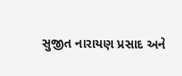સુજીત નારાયણ પ્રસાદ અને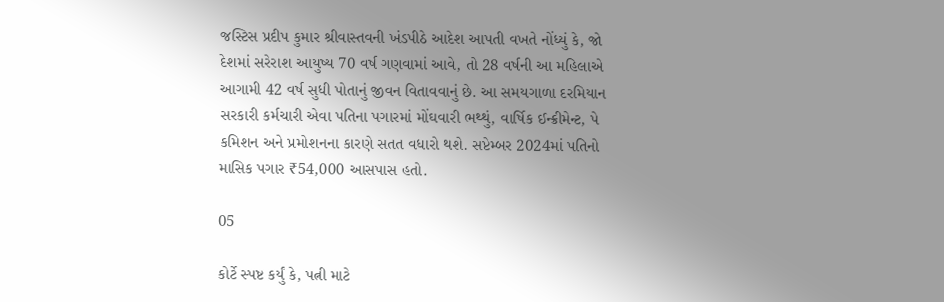જસ્ટિસ પ્રદીપ કુમાર શ્રીવાસ્તવની ખંડપીઠે આદેશ આપતી વખતે નોંધ્યું કે, જો દેશમાં સરેરાશ આયુષ્ય 70 વર્ષ ગણવામાં આવે, તો 28 વર્ષની આ મહિલાએ આગામી 42 વર્ષ સુધી પોતાનું જીવન વિતાવવાનું છે. આ સમયગાળા દરમિયાન સરકારી કર્મચારી એવા પતિના પગારમાં મોંઘવારી ભથ્થું, વાર્ષિક ઈન્ક્રીમેન્ટ, પે કમિશન અને પ્રમોશનના કારણે સતત વધારો થશે. સપ્ટેમ્બર 2024માં પતિનો માસિક પગાર ₹54,000 આસપાસ હતો.

05

કોર્ટે સ્પષ્ટ કર્યું કે, પત્ની માટે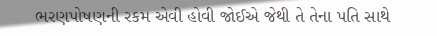ભરણપોષણની રકમ એવી હોવી જોઈએ જેથી તે તેના પતિ સાથે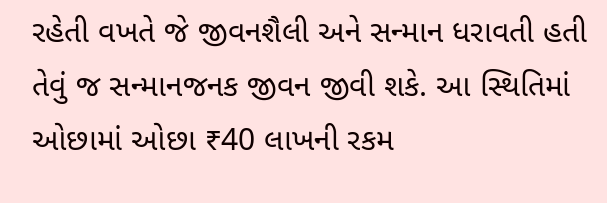રહેતી વખતે જે જીવનશૈલી અને સન્માન ધરાવતી હતી તેવું જ સન્માનજનક જીવન જીવી શકે. આ સ્થિતિમાં ઓછામાં ઓછા ₹40 લાખની રકમ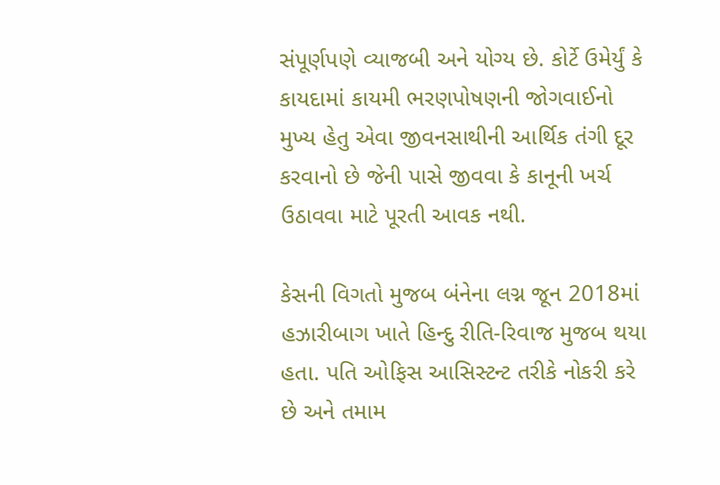સંપૂર્ણપણે વ્યાજબી અને યોગ્ય છે. કોર્ટે ઉમેર્યું કે કાયદામાં કાયમી ભરણપોષણની જોગવાઈનો મુખ્ય હેતુ એવા જીવનસાથીની આર્થિક તંગી દૂર કરવાનો છે જેની પાસે જીવવા કે કાનૂની ખર્ચ ઉઠાવવા માટે પૂરતી આવક નથી.

કેસની વિગતો મુજબ બંનેના લગ્ન જૂન 2018માં હઝારીબાગ ખાતે હિન્દુ રીતિ-રિવાજ મુજબ થયા હતા. પતિ ઓફિસ આસિસ્ટન્ટ તરીકે નોકરી કરે છે અને તમામ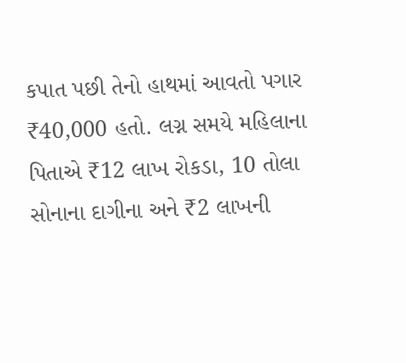કપાત પછી તેનો હાથમાં આવતો પગાર ₹40,000 હતો. લગ્ન સમયે મહિલાના પિતાએ ₹12 લાખ રોકડા, 10 તોલા સોનાના દાગીના અને ₹2 લાખની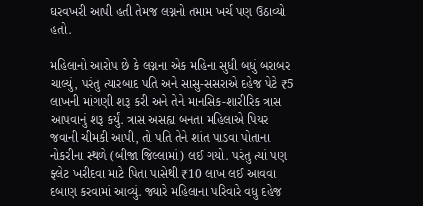ઘરવખરી આપી હતી તેમજ લગ્નનો તમામ ખર્ચ પણ ઉઠાવ્યો હતો.

મહિલાનો આરોપ છે કે લગ્નના એક મહિના સુધી બધું બરાબર ચાલ્યું, પરંતુ ત્યારબાદ પતિ અને સાસુ-સસરાએ દહેજ પેટે ₹5 લાખની માંગણી શરૂ કરી અને તેને માનસિક-શારીરિક ત્રાસ આપવાનું શરૂ કર્યું. ત્રાસ અસહ્ય બનતા મહિલાએ પિયર જવાની ચીમકી આપી, તો પતિ તેને શાંત પાડવા પોતાના નોકરીના સ્થળે (બીજા જિલ્લામાં) લઈ ગયો. પરંતુ ત્યાં પણ ફ્લેટ ખરીદવા માટે પિતા પાસેથી ₹10 લાખ લઈ આવવા દબાણ કરવામાં આવ્યું. જ્યારે મહિલાના પરિવારે વધુ દહેજ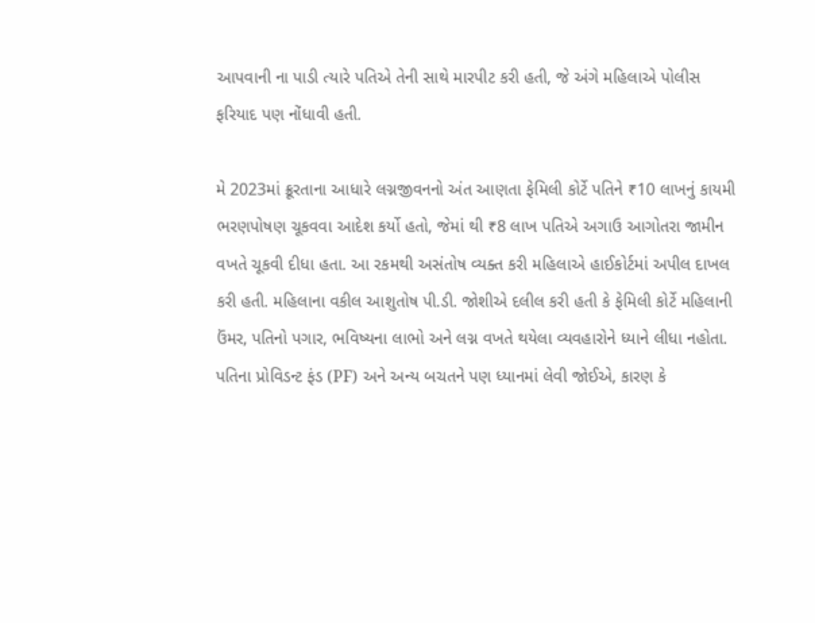આપવાની ના પાડી ત્યારે પતિએ તેની સાથે મારપીટ કરી હતી, જે અંગે મહિલાએ પોલીસ ફરિયાદ પણ નોંધાવી હતી.

મે 2023માં ક્રૂરતાના આધારે લગ્નજીવનનો અંત આણતા ફેમિલી કોર્ટે પતિને ₹10 લાખનું કાયમી ભરણપોષણ ચૂકવવા આદેશ કર્યો હતો, જેમાં થી ₹8 લાખ પતિએ અગાઉ આગોતરા જામીન વખતે ચૂકવી દીધા હતા. આ રકમથી અસંતોષ વ્યક્ત કરી મહિલાએ હાઈકોર્ટમાં અપીલ દાખલ કરી હતી. મહિલાના વકીલ આશુતોષ પી.ડી. જોશીએ દલીલ કરી હતી કે ફેમિલી કોર્ટે મહિલાની ઉંમર, પતિનો પગાર, ભવિષ્યના લાભો અને લગ્ન વખતે થયેલા વ્યવહારોને ધ્યાને લીધા નહોતા. પતિના પ્રોવિડન્ટ ફંડ (PF) અને અન્ય બચતને પણ ધ્યાનમાં લેવી જોઈએ, કારણ કે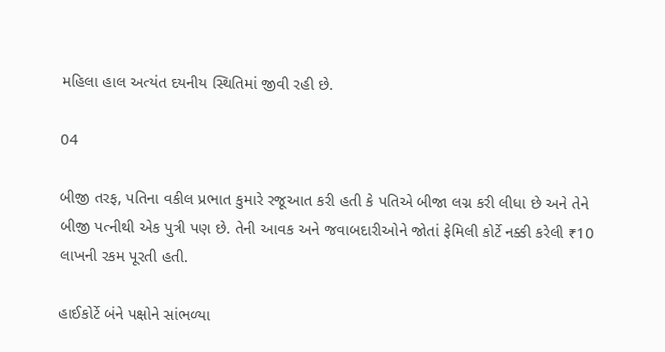મહિલા હાલ અત્યંત દયનીય સ્થિતિમાં જીવી રહી છે.

04

બીજી તરફ, પતિના વકીલ પ્રભાત કુમારે રજૂઆત કરી હતી કે પતિએ બીજા લગ્ન કરી લીધા છે અને તેને બીજી પત્નીથી એક પુત્રી પણ છે. તેની આવક અને જવાબદારીઓને જોતાં ફેમિલી કોર્ટે નક્કી કરેલી ₹10 લાખની રકમ પૂરતી હતી.

હાઈકોર્ટે બંને પક્ષોને સાંભળ્યા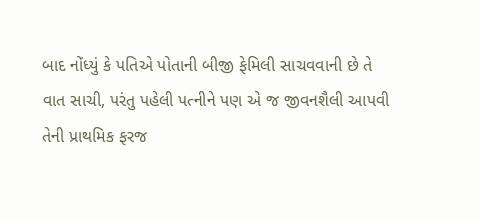બાદ નોંધ્યું કે પતિએ પોતાની બીજી ફેમિલી સાચવવાની છે તે વાત સાચી, પરંતુ પહેલી પત્નીને પણ એ જ જીવનશૈલી આપવી તેની પ્રાથમિક ફરજ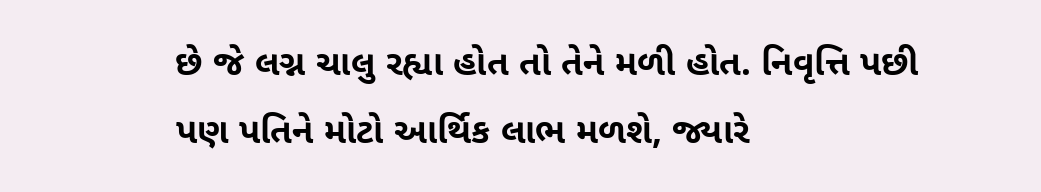છે જે લગ્ન ચાલુ રહ્યા હોત તો તેને મળી હોત. નિવૃત્તિ પછી પણ પતિને મોટો આર્થિક લાભ મળશે, જ્યારે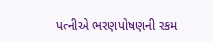પત્નીએ ભરણપોષણની રકમ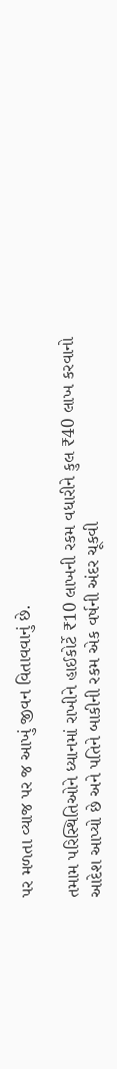પર મળતા વ્યાજ પર જ આખું જીવન વિતાવવાનું છે.

તમામ પરિસ્થિતિઓને ધ્યાનમાં રાખીને હાઈકોર્ટે ₹10 લાખની રકમ વધારીને કુલ ₹40 લાખ કરવાનો આદેશ આપ્યો છે અને પતિને બાકીની રકમ એક વર્ષની અંદર ચૂકવી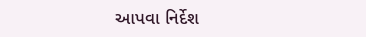આપવા નિર્દેશ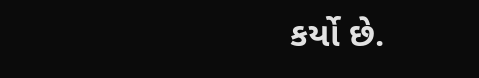કર્યો છે.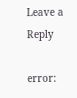Leave a Reply

error: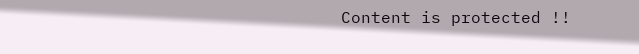Content is protected !!